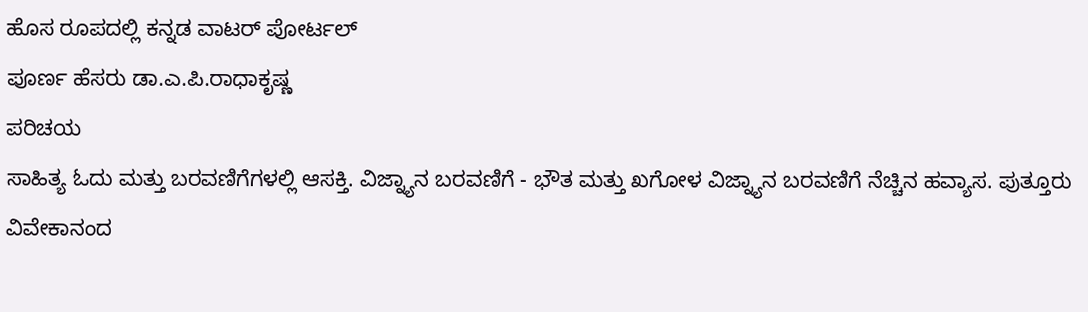ಹೊಸ ರೂಪದಲ್ಲಿ ಕನ್ನಡ ವಾಟರ್ ಪೋರ್ಟಲ್
ಪೂರ್ಣ ಹೆಸರು ಡಾ.ಎ.ಪಿ.ರಾಧಾಕೃಷ್ಣ
ಪರಿಚಯ
ಸಾಹಿತ್ಯ ಓದು ಮತ್ತು ಬರವಣಿಗೆಗಳಲ್ಲಿ ಆಸಕ್ತಿ. ವಿಜ್ನ್ಯಾನ ಬರವಣಿಗೆ - ಭೌತ ಮತ್ತು ಖಗೋಳ ವಿಜ್ನ್ಯಾನ ಬರವಣಿಗೆ ನೆಚ್ಚಿನ ಹವ್ಯಾಸ. ಪುತ್ತೂರು ವಿವೇಕಾನಂದ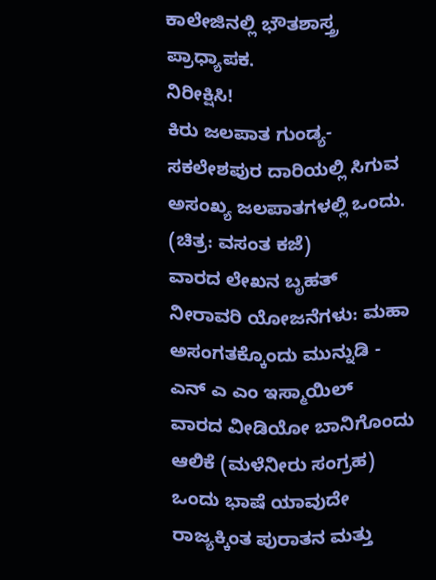ಕಾಲೇಜಿನಲ್ಲಿ ಭೌತಶಾಸ್ತ್ರ ಪ್ರಾಧ್ಯಾಪಕ.
ನಿರೀಕ್ಷಿಸಿ!
ಕಿರು ಜಲಪಾತ ಗುಂಡ್ಯ-ಸಕಲೇಶಪುರ ದಾರಿಯಲ್ಲಿ ಸಿಗುವ ಅಸಂಖ್ಯ ಜಲಪಾತಗಳಲ್ಲಿ ಒಂದು. (ಚಿತ್ರ: ವಸಂತ ಕಜೆ)
ವಾರದ ಲೇಖನ ಬೃಹತ್ ನೀರಾವರಿ ಯೋಜನೆಗಳು: ಮಹಾ ಅಸಂಗತಕ್ಕೊಂದು ಮುನ್ನುಡಿ - ಎನ್ ಎ ಎಂ ಇಸ್ಮಾಯಿಲ್
ವಾರದ ವೀಡಿಯೋ ಬಾನಿಗೊಂದು ಆಲಿಕೆ (ಮಳೆನೀರು ಸಂಗ್ರಹ)
ಒಂದು ಭಾಷೆ ಯಾವುದೇ ರಾಜ್ಯಕ್ಕಿಂತ ಪುರಾತನ ಮತ್ತು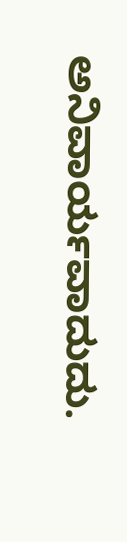ಅನಿವಾರ್ಯವಾದುದು.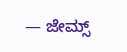— ಜೇಮ್ಸ್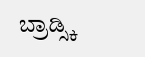ಬ್ರಾಡ್ಸ್ಕಿ